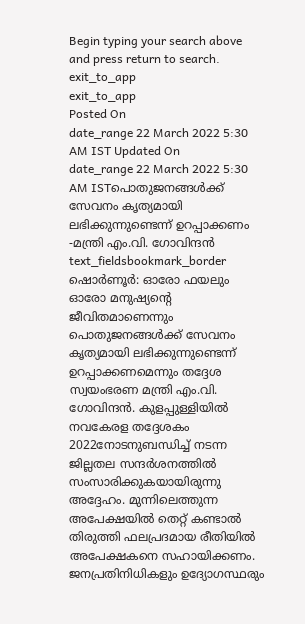Begin typing your search above and press return to search.
exit_to_app
exit_to_app
Posted On
date_range 22 March 2022 5:30 AM IST Updated On
date_range 22 March 2022 5:30 AM ISTപൊതുജനങ്ങൾക്ക് സേവനം കൃത്യമായി ലഭിക്കുന്നുണ്ടെന്ന് ഉറപ്പാക്കണം -മന്ത്രി എം.വി. ഗോവിന്ദൻ
text_fieldsbookmark_border
ഷൊർണൂർ: ഓരോ ഫയലും ഓരോ മനുഷ്യന്റെ ജീവിതമാണെന്നും പൊതുജനങ്ങൾക്ക് സേവനം കൃത്യമായി ലഭിക്കുന്നുണ്ടെന്ന് ഉറപ്പാക്കണമെന്നും തദ്ദേശ സ്വയംഭരണ മന്ത്രി എം.വി. ഗോവിന്ദൻ. കുളപ്പുള്ളിയിൽ നവകേരള തദ്ദേശകം 2022നോടനുബന്ധിച്ച് നടന്ന ജില്ലതല സന്ദർശനത്തിൽ സംസാരിക്കുകയായിരുന്നു അദ്ദേഹം. മുന്നിലെത്തുന്ന അപേക്ഷയിൽ തെറ്റ് കണ്ടാൽ തിരുത്തി ഫലപ്രദമായ രീതിയിൽ അപേക്ഷകനെ സഹായിക്കണം. ജനപ്രതിനിധികളും ഉദ്യോഗസ്ഥരും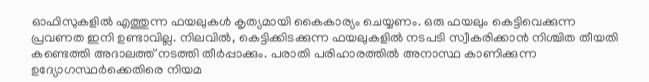ഓഫിസുകളിൽ എത്തുന്ന ഫയലുകൾ കൃത്യമായി കൈകാര്യം ചെയ്യണം. ഒരു ഫയലും കെട്ടിവെക്കുന്ന പ്രവണത ഇനി ഉണ്ടാവില്ല. നിലവിൽ, കെട്ടിക്കിടക്കുന്ന ഫയലുകളിൽ നടപടി സ്വീകരിക്കാൻ നിശ്ചിത തീയതി കണ്ടെത്തി അദാലത്ത് നടത്തി തീർപ്പാക്കും. പരാതി പരിഹാരത്തിൽ അനാസ്ഥ കാണിക്കുന്ന ഉദ്യോഗസ്ഥർക്കെതിരെ നിയമ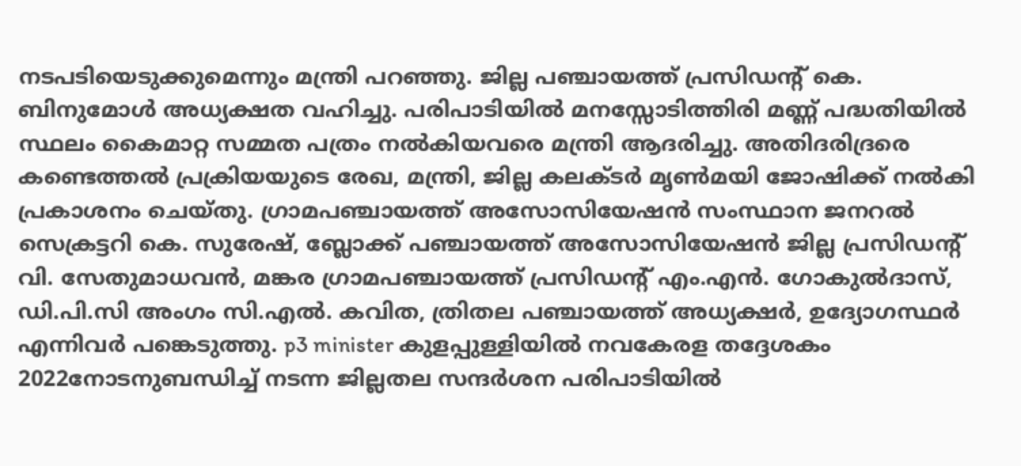നടപടിയെടുക്കുമെന്നും മന്ത്രി പറഞ്ഞു. ജില്ല പഞ്ചായത്ത് പ്രസിഡന്റ് കെ. ബിനുമോൾ അധ്യക്ഷത വഹിച്ചു. പരിപാടിയിൽ മനസ്സോടിത്തിരി മണ്ണ് പദ്ധതിയിൽ സ്ഥലം കൈമാറ്റ സമ്മത പത്രം നൽകിയവരെ മന്ത്രി ആദരിച്ചു. അതിദരിദ്രരെ കണ്ടെത്തൽ പ്രക്രിയയുടെ രേഖ, മന്ത്രി, ജില്ല കലക്ടർ മൃൺമയി ജോഷിക്ക് നൽകി പ്രകാശനം ചെയ്തു. ഗ്രാമപഞ്ചായത്ത് അസോസിയേഷൻ സംസ്ഥാന ജനറൽ സെക്രട്ടറി കെ. സുരേഷ്, ബ്ലോക്ക് പഞ്ചായത്ത് അസോസിയേഷൻ ജില്ല പ്രസിഡന്റ് വി. സേതുമാധവൻ, മങ്കര ഗ്രാമപഞ്ചായത്ത് പ്രസിഡന്റ് എം.എൻ. ഗോകുൽദാസ്, ഡി.പി.സി അംഗം സി.എൽ. കവിത, ത്രിതല പഞ്ചായത്ത് അധ്യക്ഷർ, ഉദ്യോഗസ്ഥർ എന്നിവർ പങ്കെടുത്തു. p3 minister കുളപ്പുള്ളിയിൽ നവകേരള തദ്ദേശകം 2022നോടനുബന്ധിച്ച് നടന്ന ജില്ലതല സന്ദർശന പരിപാടിയിൽ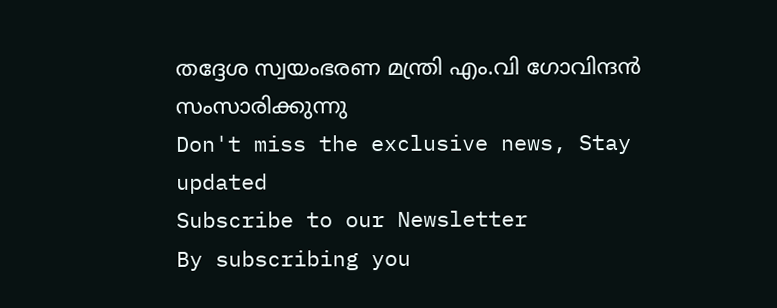തദ്ദേശ സ്വയംഭരണ മന്ത്രി എം.വി ഗോവിന്ദൻ സംസാരിക്കുന്നു
Don't miss the exclusive news, Stay updated
Subscribe to our Newsletter
By subscribing you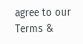agree to our Terms &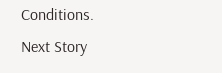Conditions.
Next Story